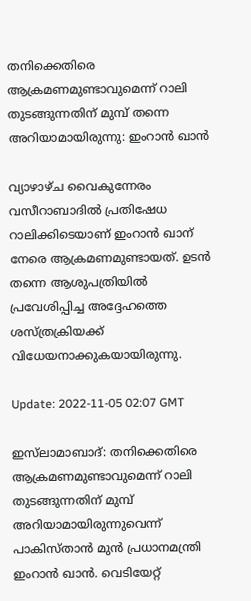തനിക്കെതിരെ ആക്രമണമുണ്ടാവുമെന്ന് റാലി തുടങ്ങുന്നതിന് മുമ്പ് തന്നെ അറിയാമായിരുന്നു: ഇംറാൻ ഖാൻ

വ്യാഴാഴ്ച വൈകുന്നേരം വസീറാബാദിൽ പ്രതിഷേധ റാലിക്കിടെയാണ് ഇംറാൻ ഖാന് നേരെ ആക്രമണമുണ്ടായത്. ഉടൻ തന്നെ ആശുപത്രിയിൽ പ്രവേശിപ്പിച്ച അദ്ദേഹത്തെ ശസ്ത്രക്രിയക്ക് വിധേയനാക്കുകയായിരുന്നു.

Update: 2022-11-05 02:07 GMT

ഇസ്‌ലാമാബാദ്: തനിക്കെതിരെ ആക്രമണമുണ്ടാവുമെന്ന് റാലി തുടങ്ങുന്നതിന് മുമ്പ് അറിയാമായിരുന്നുവെന്ന് പാകിസ്താൻ മുൻ പ്രധാനമന്ത്രി ഇംറാൻ ഖാൻ. വെടിയേറ്റ്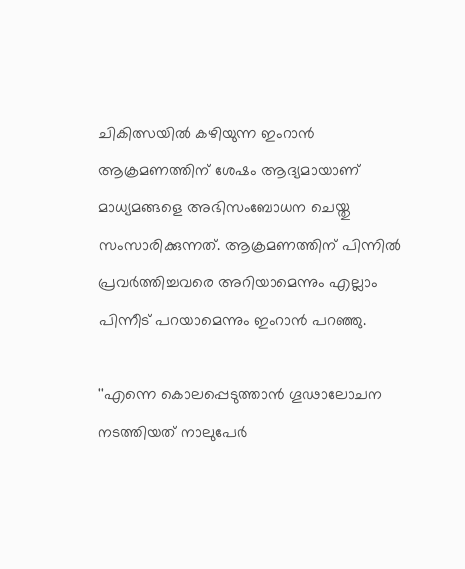ചികിത്സയിൽ കഴിയുന്ന ഇംറാൻ ആക്രമണത്തിന് ശേഷം ആദ്യമായാണ് മാധ്യമങ്ങളെ അഭിസംബോധന ചെയ്തു സംസാരിക്കുന്നത്. ആക്രമണത്തിന് പിന്നിൽ പ്രവർത്തിച്ചവരെ അറിയാമെന്നും എല്ലാം പിന്നീട് പറയാമെന്നും ഇംറാൻ പറഞ്ഞു.

''എന്നെ കൊലപ്പെടുത്താൻ ഗൂഢാലോചന നടത്തിയത് നാലുപേർ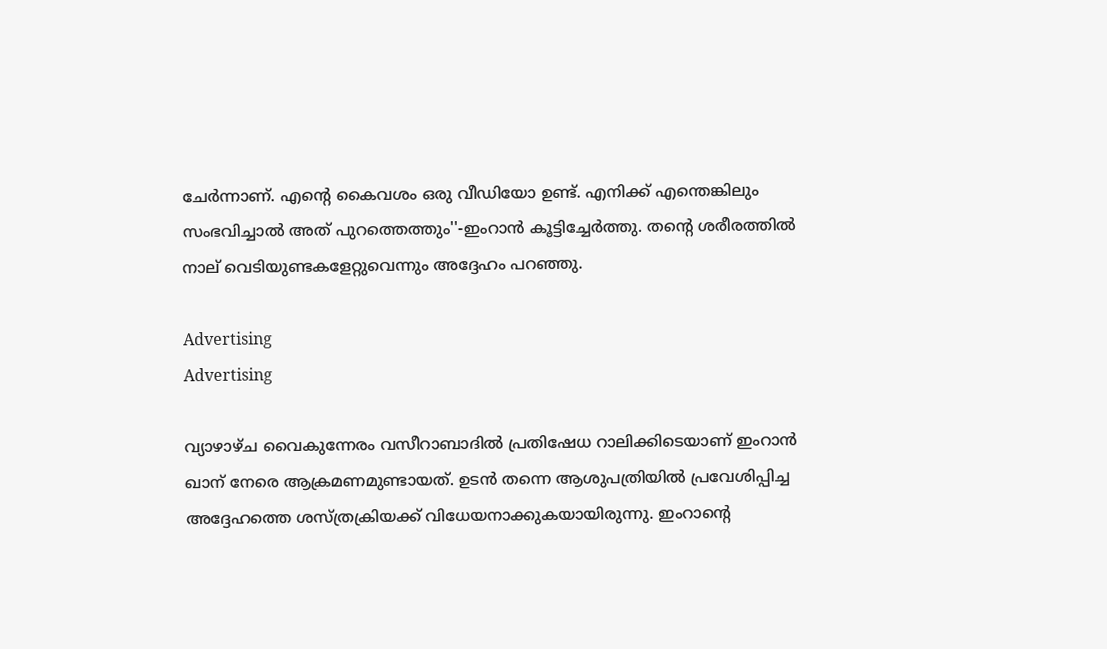ചേർന്നാണ്. എന്റെ കൈവശം ഒരു വീഡിയോ ഉണ്ട്. എനിക്ക് എന്തെങ്കിലും സംഭവിച്ചാൽ അത് പുറത്തെത്തും''-ഇംറാൻ കൂട്ടിച്ചേർത്തു. തന്റെ ശരീരത്തിൽ നാല് വെടിയുണ്ടകളേറ്റുവെന്നും അദ്ദേഹം പറഞ്ഞു.

Advertising
Advertising

വ്യാഴാഴ്ച വൈകുന്നേരം വസീറാബാദിൽ പ്രതിഷേധ റാലിക്കിടെയാണ് ഇംറാൻ ഖാന് നേരെ ആക്രമണമുണ്ടായത്. ഉടൻ തന്നെ ആശുപത്രിയിൽ പ്രവേശിപ്പിച്ച അദ്ദേഹത്തെ ശസ്ത്രക്രിയക്ക് വിധേയനാക്കുകയായിരുന്നു. ഇംറാന്റെ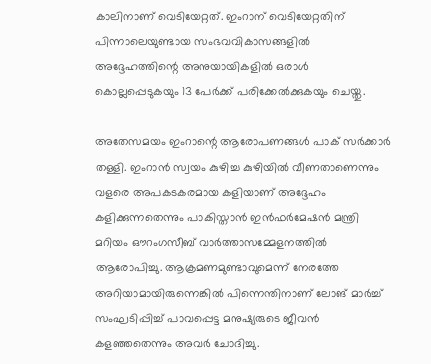കാലിനാണ് വെടിയേറ്റത്. ഇംറാന് വെടിയേറ്റതിന് പിന്നാലെയുണ്ടായ സംഭവവികാസങ്ങളിൽ അദ്ദേഹത്തിന്റെ അനുയായികളിൽ ഒരാൾ കൊല്ലപ്പെടുകയും 13 പേർക്ക് പരിക്കേൽക്കുകയും ചെയ്തു.

അതേസമയം ഇംറാന്റെ ആരോപണങ്ങൾ പാക് സർക്കാർ തള്ളി. ഇംറാൻ സ്വയം കുഴിച്ച കുഴിയിൽ വീണതാണെന്നും വളരെ അപകടകരമായ കളിയാണ് അദ്ദേഹം കളിക്കുന്നതെന്നും പാകിസ്താൻ ഇൻഫർമേഷൻ മന്ത്രി മറിയം ഔറംഗസീബ് വാർത്താസമ്മേളനത്തിൽ ആരോപിച്ചു. ആക്രമണമുണ്ടാവുമെന്ന് നേരത്തേ അറിയാമായിരുന്നെങ്കിൽ പിന്നെന്തിനാണ് ലോങ് മാർച്ച് സംഘടിപ്പിച്ച് പാവപ്പെട്ട മനുഷ്യരുടെ ജീവൻ കളഞ്ഞതെന്നും അവർ ചോദിച്ചു.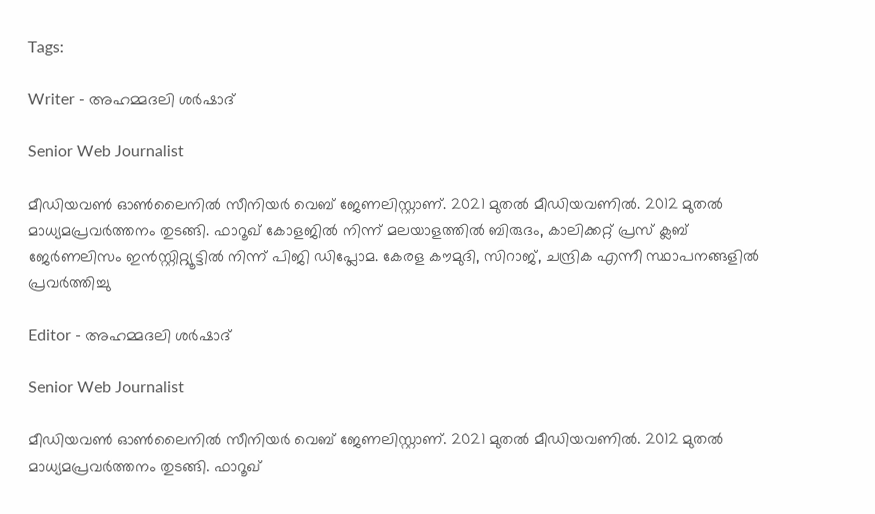Tags:

Writer - അഹമ്മദലി ശര്‍ഷാദ്

Senior Web Journalist

മീഡിയവൺ ഓൺലൈനിൽ സീനിയർ വെബ് ജേണലിസ്റ്റാണ്. 2021 മുതൽ മീഡിയവണിൽ. 2012 മുതൽ മാധ്യമപ്രവർത്തനം തുടങ്ങി. ഫാറൂഖ് കോളജിൽ നിന്ന് മലയാളത്തിൽ ബിരുദം, കാലിക്കറ്റ് പ്രസ് ക്ലബ് ജേർണലിസം ഇൻസ്റ്റിറ്റ്യൂട്ടിൽ നിന്ന് പിജി ഡിപ്ലോമ. കേരള കൗമുദി, സിറാജ്, ചന്ദ്രിക എന്നീ സ്ഥാപനങ്ങളിൽ പ്രവർത്തിച്ചു

Editor - അഹമ്മദലി ശര്‍ഷാദ്

Senior Web Journalist

മീഡിയവൺ ഓൺലൈനിൽ സീനിയർ വെബ് ജേണലിസ്റ്റാണ്. 2021 മുതൽ മീഡിയവണിൽ. 2012 മുതൽ മാധ്യമപ്രവർത്തനം തുടങ്ങി. ഫാറൂഖ്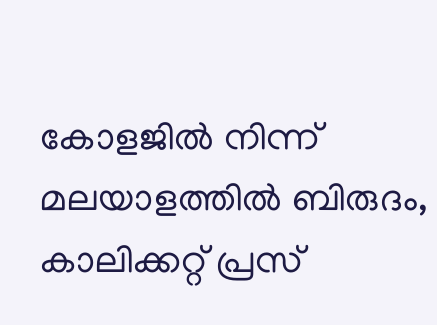കോളജിൽ നിന്ന് മലയാളത്തിൽ ബിരുദം, കാലിക്കറ്റ് പ്രസ്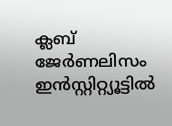ക്ലബ് ജേർണലിസം ഇൻസ്റ്റിറ്റ്യൂട്ടിൽ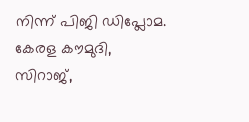നിന്ന് പിജി ഡിപ്ലോമ. കേരള കൗമുദി, സിറാജ്,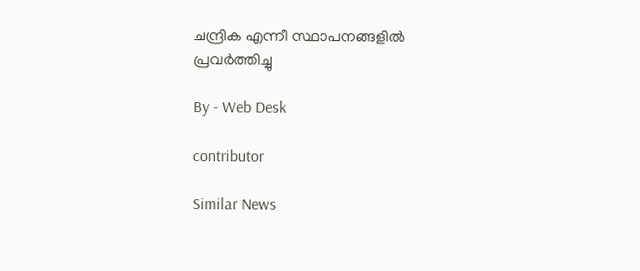ചന്ദ്രിക എന്നീ സ്ഥാപനങ്ങളിൽ പ്രവർത്തിച്ചു

By - Web Desk

contributor

Similar News